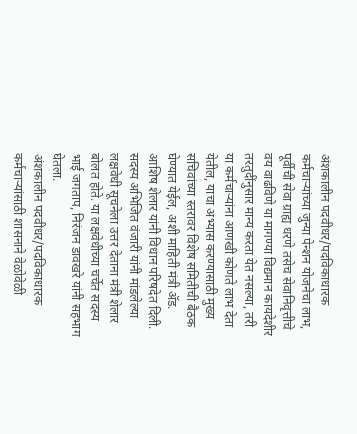अंशकालीन पदवीधर/पदविकाधारक कर्मचाऱ्यांच्या जुन्या पेन्शन योजनेचा लाभ, पूर्वीची सेवा ग्राह्य धरणे तसेच सेवानिवृत्तीचे वय वाढविणे या मागण्या विद्यमान कायदेशीर तरतुदींनुसार मान्य करता येत नसल्या, तरी या कर्मचाऱ्यांना आणखी कोणते लाभ देता येतील, याचा अभ्यास करण्यासाठी मुख्य सचिवांच्या स्तरावर विशेष समितीची बैठक घेण्यात येईल, अशी माहिती मंत्री ॲड. आशिष शेलार यांनी विधान परिषदेत दिली.
सदस्य अभिजित वंजारी यांनी मांडलेल्या लक्षवेधी सूचनेला उत्तर देताना मंत्री शेलार बोलत होते. या लक्षवेधीच्या चर्चेत सदस्य भाई जगताप, निरंजन डावखरे यांनी सहभाग घेतला.
अंशकालीन पदवीधर/पदविकाधारक कर्मचाऱ्यांसाठी शासनाने वेळोवेळी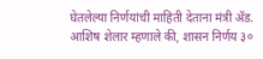घेतलेल्या निर्णयांची माहिती देताना मंत्री ॲड. आशिष शेलार म्हणाले की, शासन निर्णय ३०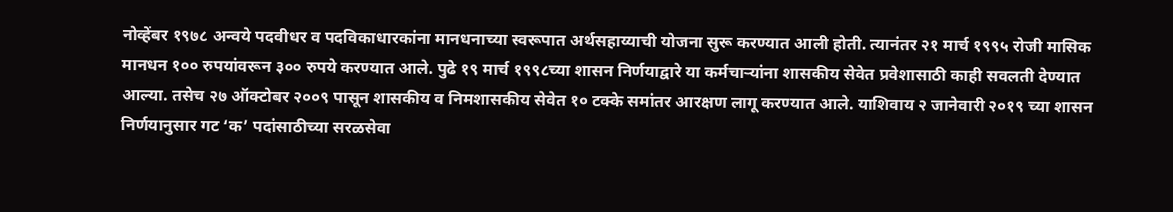नोव्हेंबर १९७८ अन्वये पदवीधर व पदविकाधारकांना मानधनाच्या स्वरूपात अर्थसहाय्याची योजना सुरू करण्यात आली होती. त्यानंतर २१ मार्च १९९५ रोजी मासिक मानधन १०० रुपयांवरून ३०० रुपये करण्यात आले. पुढे १९ मार्च १९९८च्या शासन निर्णयाद्वारे या कर्मचाऱ्यांना शासकीय सेवेत प्रवेशासाठी काही सवलती देण्यात आल्या. तसेच २७ ऑक्टोबर २००९ पासून शासकीय व निमशासकीय सेवेत १० टक्के समांतर आरक्षण लागू करण्यात आले. याशिवाय २ जानेवारी २०१९ च्या शासन निर्णयानुसार गट ‘क’ पदांसाठीच्या सरळसेवा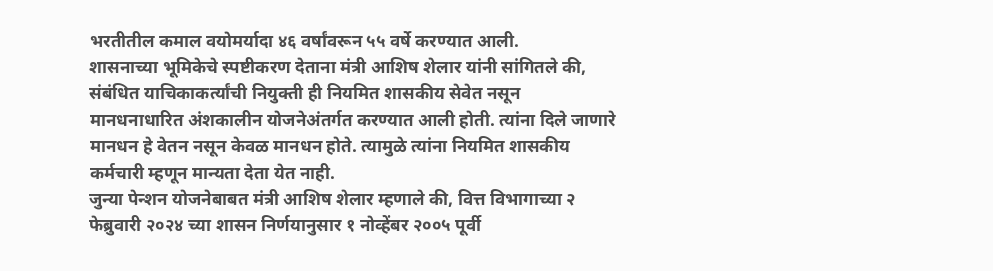भरतीतील कमाल वयोमर्यादा ४६ वर्षांवरून ५५ वर्षे करण्यात आली.
शासनाच्या भूमिकेचे स्पष्टीकरण देताना मंत्री आशिष शेलार यांनी सांगितले की, संबंधित याचिकाकर्त्यांची नियुक्ती ही नियमित शासकीय सेवेत नसून मानधनाधारित अंशकालीन योजनेअंतर्गत करण्यात आली होती. त्यांना दिले जाणारे मानधन हे वेतन नसून केवळ मानधन होते. त्यामुळे त्यांना नियमित शासकीय कर्मचारी म्हणून मान्यता देता येत नाही.
जुन्या पेन्शन योजनेबाबत मंत्री आशिष शेलार म्हणाले की, वित्त विभागाच्या २ फेब्रुवारी २०२४ च्या शासन निर्णयानुसार १ नोव्हेंबर २००५ पूर्वी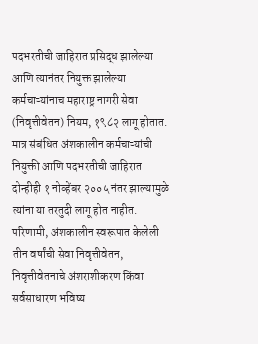पदभरतीची जाहिरात प्रसिद्ध झालेल्या आणि त्यानंतर नियुक्त झालेल्या कर्मचाऱ्यांनाच महाराष्ट्र नागरी सेवा (निवृत्तीवेतन) नियम, १९८२ लागू होतात. मात्र संबंधित अंशकालीन कर्मचाऱ्यांची नियुक्ती आणि पदभरतीची जाहिरात दोन्हीही १ नोव्हेंबर २००५ नंतर झाल्यामुळे त्यांना या तरतुदी लागू होत नाहीत. परिणामी, अंशकालीन स्वरूपात केलेली तीन वर्षांची सेवा निवृत्तीवेतन, निवृत्तीवेतनाचे अंशराशीकरण किंवा सर्वसाधारण भविष्य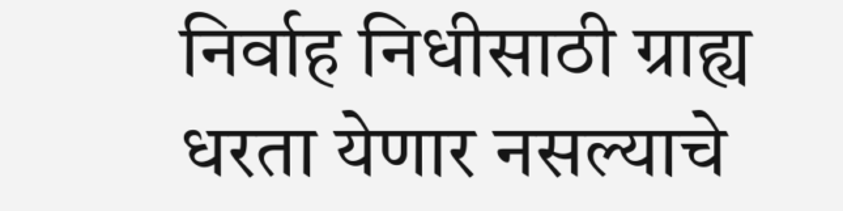निर्वाह निधीसाठी ग्राह्य धरता येणार नसल्याचे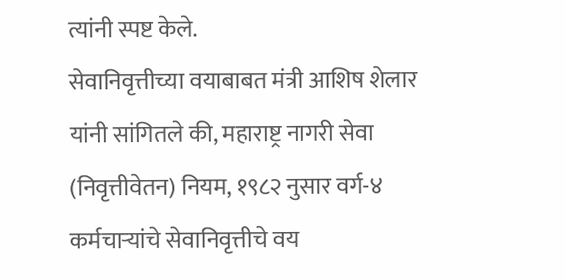त्यांनी स्पष्ट केले.
सेवानिवृत्तीच्या वयाबाबत मंत्री आशिष शेलार यांनी सांगितले की, महाराष्ट्र नागरी सेवा (निवृत्तीवेतन) नियम, १९८२ नुसार वर्ग-४ कर्मचाऱ्यांचे सेवानिवृत्तीचे वय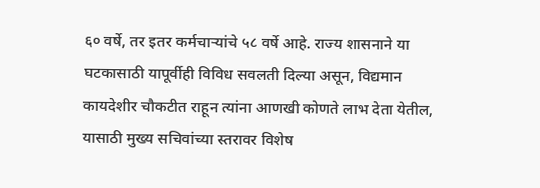६० वर्षे, तर इतर कर्मचाऱ्यांचे ५८ वर्षे आहे. राज्य शासनाने या घटकासाठी यापूर्वीही विविध सवलती दिल्या असून, विद्यमान कायदेशीर चौकटीत राहून त्यांना आणखी कोणते लाभ देता येतील, यासाठी मुख्य सचिवांच्या स्तरावर विशेष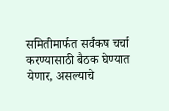समितीमार्फत सर्वंकष चर्चा करण्यासाठी बैठक घेण्यात येणार, असल्याचे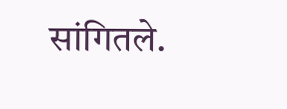सांगितले.